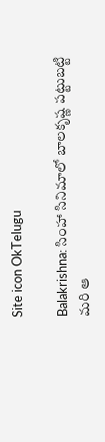Site icon OkTelugu

Balakrishna: సింహా సినిమాలో బాలకృష్ణ పట్టుబట్టి మరి ఆ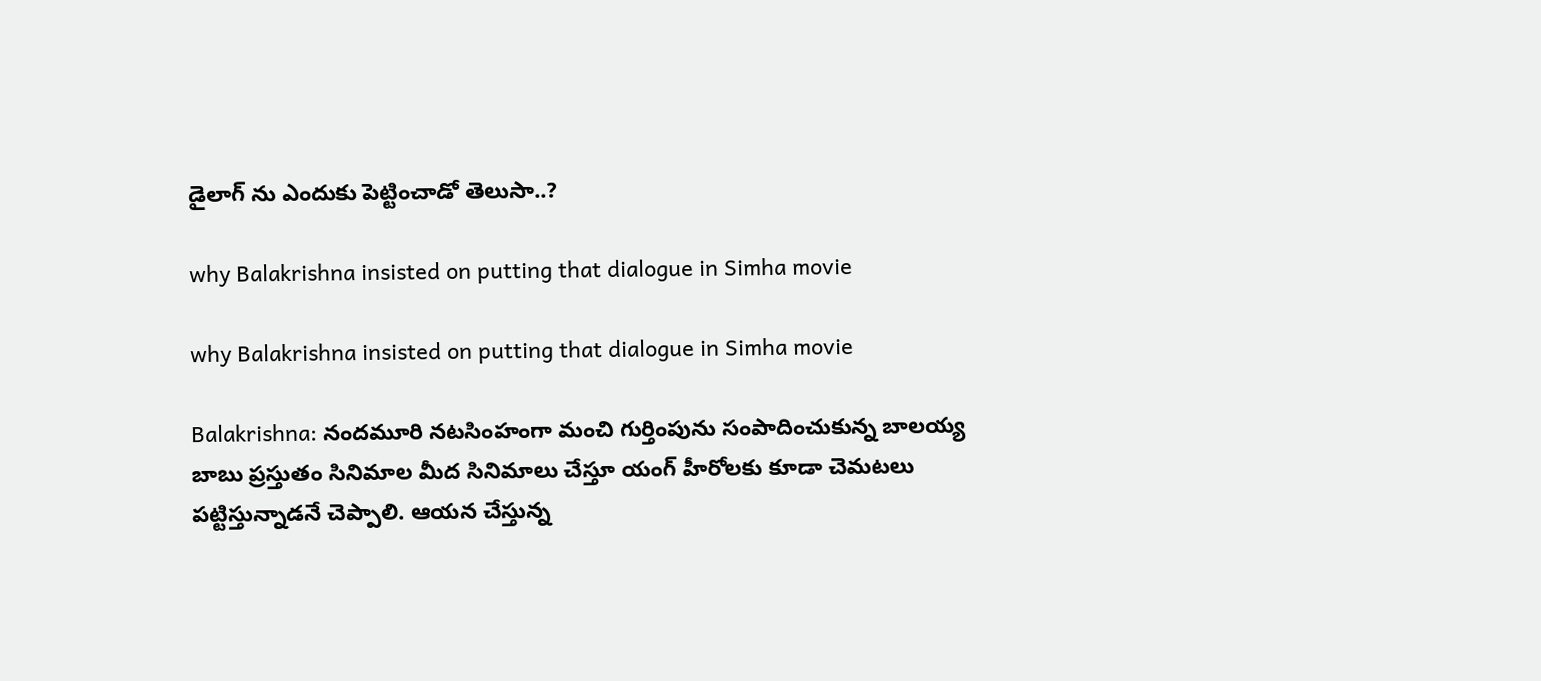డైలాగ్ ను ఎందుకు పెట్టించాడో తెలుసా..?

why Balakrishna insisted on putting that dialogue in Simha movie

why Balakrishna insisted on putting that dialogue in Simha movie

Balakrishna: నందమూరి నటసింహంగా మంచి గుర్తింపును సంపాదించుకున్న బాలయ్య బాబు ప్రస్తుతం సినిమాల మీద సినిమాలు చేస్తూ యంగ్ హీరోలకు కూడా చెమటలు పట్టిస్తున్నాడనే చెప్పాలి. ఆయన చేస్తున్న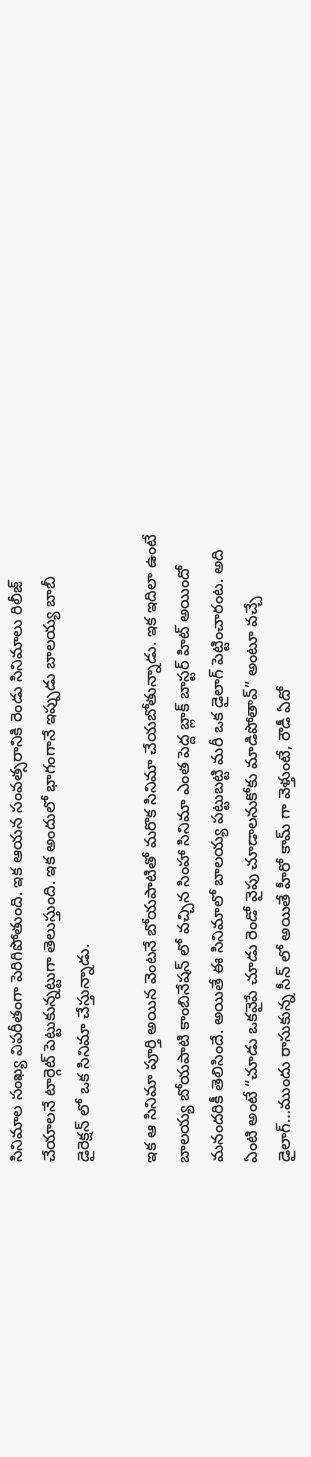సినిమాల సంఖ్య విపరీతంగా పెరిగిపోతుంది. ఇక ఆయన సంవత్సరానికి రెండు సినిమాలు రిలీజ్ చేయాలనే టార్గెట్ పెట్టుకున్నట్టుగా తెలుస్తుంది. ఇక అందులో భాగంగానే ఇప్పుడు బాలయ్య బాబీ డైరెక్షన్ లో ఒక సినిమా చేస్తున్నాడు.

ఇక ఆ సినిమా పూర్తి అయిన వెంటనే బోయపాటితో మరొక సినిమా చేయబోతున్నాడు. ఇక ఇదిలా ఉంటే బాలయ్య బోయపాటి కాంబినేషన్ లో వచ్చిన సింహా సినిమా ఎంత పెద్ద బ్లాక్ బాస్టర్ హిట్ అయిందో మనందరికీ తెలిసిందే. అయితే ఈ సినిమాలో బాలయ్య పట్టుబట్టి మరీ ఒక డైలాగ్ పెట్టించారంట. అది ఏంటి అంటే “చూడు ఒకవైపే చూడు రెండో వైపు చూడాలనుకోకు మాడిపోతావ్” అంటూ వచ్చే డైలాగ్…ముందు రాసుకున్న సీన్ లో అయితే హీరో కామ్ గా వెళ్తుంటే, రౌడీ ఏదో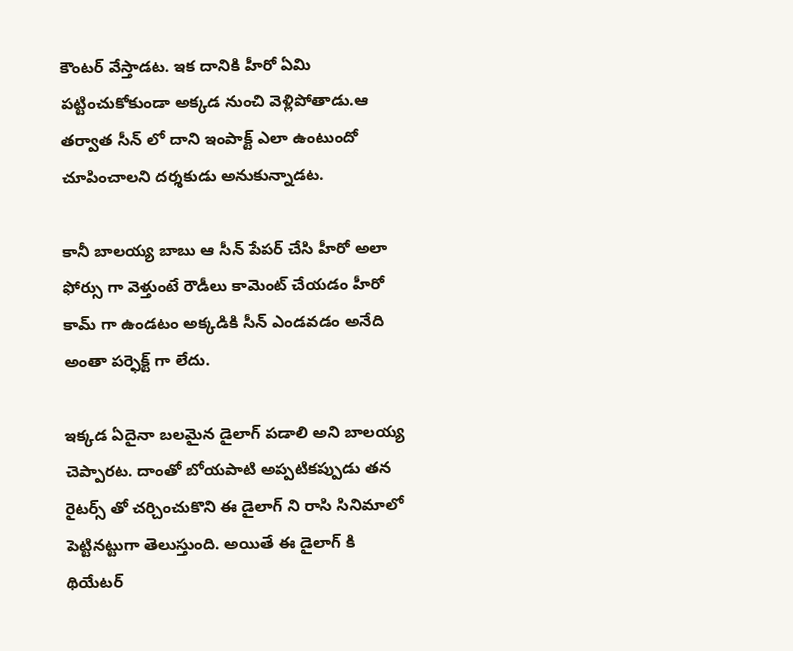కౌంటర్ వేస్తాడట. ఇక దానికి హీరో ఏమి పట్టించుకోకుండా అక్కడ నుంచి వెళ్లిపోతాడు.ఆ తర్వాత సీన్ లో దాని ఇంపాక్ట్ ఎలా ఉంటుందో చూపించాలని దర్శకుడు అనుకున్నాడట.

కానీ బాలయ్య బాబు ఆ సీన్ పేపర్ చేసి హీరో అలా ఫోర్సు గా వెళ్తుంటే రౌడీలు కామెంట్ చేయడం హీరో కామ్ గా ఉండటం అక్కడికి సీన్ ఎండవడం అనేది అంతా పర్ఫెక్ట్ గా లేదు.

ఇక్కడ ఏదైనా బలమైన డైలాగ్ పడాలి అని బాలయ్య చెప్పారట. దాంతో బోయపాటి అప్పటికప్పుడు తన రైటర్స్ తో చర్చించుకొని ఈ డైలాగ్ ని రాసి సినిమాలో పెట్టినట్టుగా తెలుస్తుంది. అయితే ఈ డైలాగ్ కి థియేటర్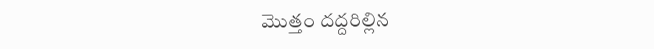మొత్తం దద్దరిల్లిన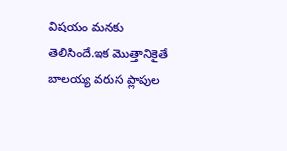విషయం మనకు తెలిసిందే.ఇక మొత్తానికైతే బాలయ్య వరుస ప్లాపుల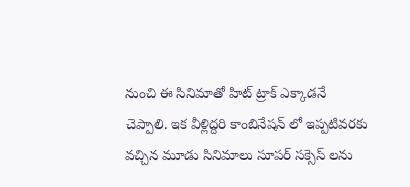నుంచి ఈ సినిమాతో హిట్ ట్రాక్ ఎక్కాడనే చెప్పాలి. ఇక వీళ్లిద్దరి కాంబినేషన్ లో ఇప్పటివరకు వచ్చిన మూడు సినిమాలు సూపర్ సక్సెస్ లను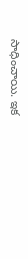సాధించాయి. ఇక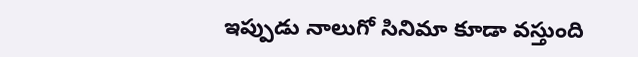ఇప్పుడు నాలుగో సినిమా కూడా వస్తుంది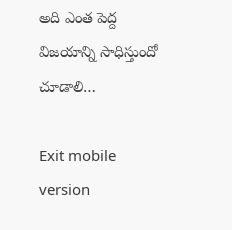అది ఎంత పెద్ద విజయాన్ని సాధిస్తుందో చూడాలి…

Exit mobile version